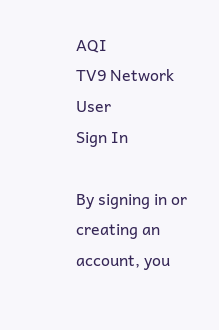AQI
TV9 Network
User
Sign In

By signing in or creating an account, you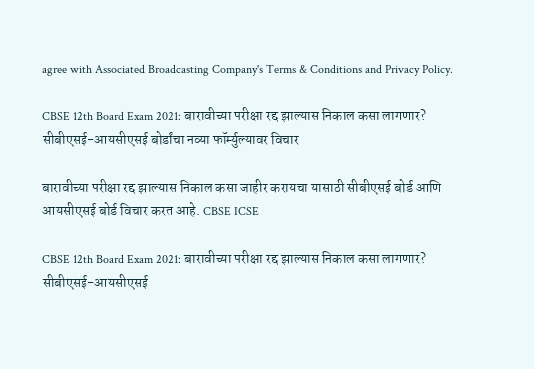agree with Associated Broadcasting Company's Terms & Conditions and Privacy Policy.

CBSE 12th Board Exam 2021: बारावीच्या परीक्षा रद्द झाल्यास निकाल कसा लागणार? सीबीएसई-आयसीएसई बोर्डांचा नव्या फॉर्म्युल्यावर विचार

बारावीच्या परीक्षा रद्द झाल्यास निकाल कसा जाहीर करायचा यासाठी सीबीएसई बोर्ड आणि आयसीएसई बोर्ड विचार करत आहे. CBSE ICSE

CBSE 12th Board Exam 2021: बारावीच्या परीक्षा रद्द झाल्यास निकाल कसा लागणार? सीबीएसई-आयसीएसई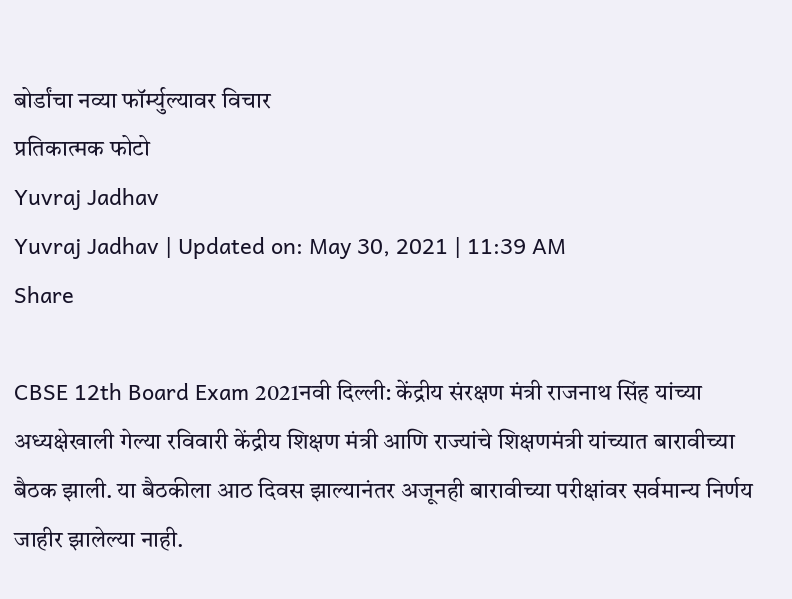बोर्डांचा नव्या फॉर्म्युल्यावर विचार
प्रतिकात्मक फोटो
Yuvraj Jadhav
Yuvraj Jadhav | Updated on: May 30, 2021 | 11:39 AM
Share

CBSE 12th Board Exam 2021नवी दिल्ली: केंद्रीय संरक्षण मंत्री राजनाथ सिंह यांच्या अध्यक्षेखाली गेल्या रविवारी केंद्रीय शिक्षण मंत्री आणि राज्यांचे शिक्षणमंत्री यांच्यात बारावीच्या बैठक झाली. या बैठकीला आठ दिवस झाल्यानंतर अजूनही बारावीच्या परीक्षांवर सर्वमान्य निर्णय जाहीर झालेल्या नाही.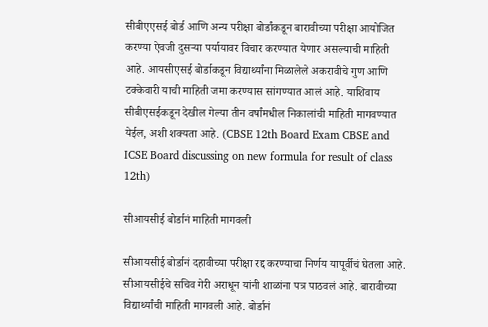सीबीएएसई बोर्ड आणि अन्य परीक्षा बोर्डांकडून बारावीच्या परीक्षा आयोजित करण्या ऐवजी दुसऱ्या पर्यायावर विचार करण्यात येणार असल्याची माहिती आहे. आयसीएसई बोर्डाकडून विद्यार्थ्यांना मिळालेले अकरावीचे गुण आणि टक्केवारी याची माहिती जमा करण्यास सांगण्यात आलं आहे. याशिवाय सीबीएसईकडून देखील गेल्या तीन वर्षांमधील निकालांची माहिती मागवण्यात येईल, अशी शक्यता आहे. (CBSE 12th Board Exam CBSE and ICSE Board discussing on new formula for result of class 12th)

सीआयसीई बोर्डानं माहिती मागवली

सीआयसीई बोर्डानं दहावीच्या परीक्षा रद्द करण्याचा निर्णय यापूर्वीचं घेतला आहे. सीआयसीईचे सचिव गेरी अराधून यांनी शाळांना पत्र पाठवलं आहे. बारावीच्या विद्यार्थ्यांची माहिती मागवली आहे. बोर्डानं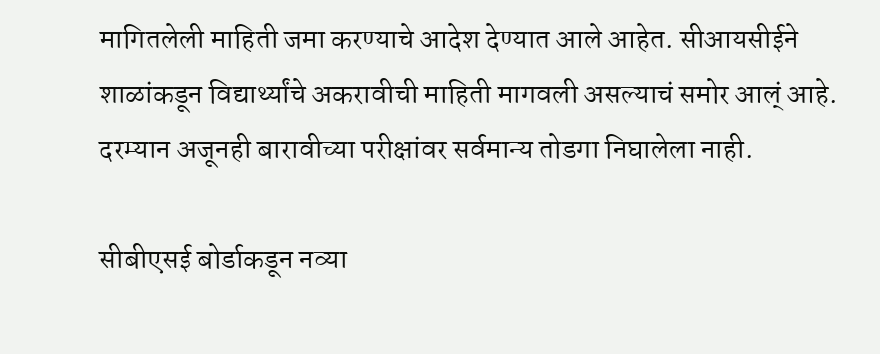मागितलेली माहिती जमा करण्याचे आदेश देण्यात आले आहेत. सीआयसीईने शाळांकडून विद्यार्थ्यांचे अकरावीची माहिती मागवली असल्याचं समोर आल्ं आहे. दरम्यान अजूनही बारावीच्या परीक्षांवर सर्वमान्य तोडगा निघालेला नाही.

सीबीएसई बोर्डाकडून नव्या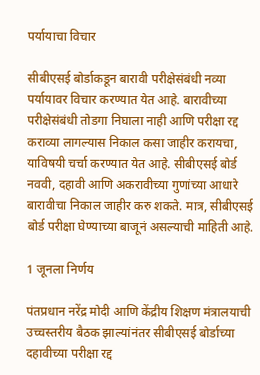पर्यायाचा विचार

सीबीएसई बोर्डाकडून बारावी परीक्षेसंबंधी नव्या पर्यायावर विचार करण्यात येत आहे. बारावीच्या परीक्षेसंबंधी तोडगा निघाला नाही आणि परीक्षा रद्द कराव्या लागल्यास निकाल कसा जाहीर करायचा, याविषयी चर्चा करण्यात येत आहे. सीबीएसई बोर्ड नववी, दहावी आणि अकरावीच्या गुणांच्या आधारे बारावीचा निकाल जाहीर करु शकते. मात्र, सीबीएसई बोर्ड परीक्षा घेण्याच्या बाजूनं असल्याची माहिती आहे.

1 जूनला निर्णय

पंतप्रधान नरेंद्र मोदी आणि केंद्रीय शिक्षण मंत्रालयाची उच्चस्तरीय बैठक झाल्यांनंतर सीबीएसई बोर्डाच्या दहावीच्या परीक्षा रद्द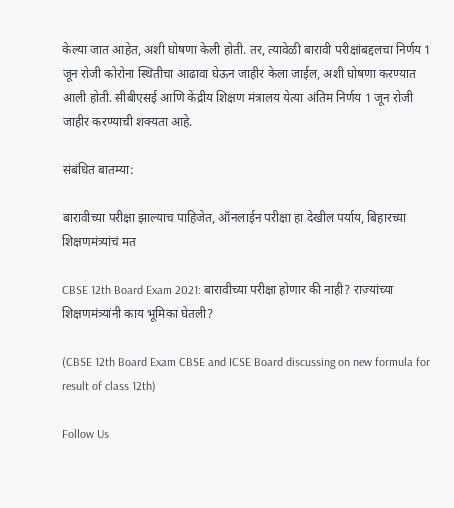केल्या जात आहेत, अशी घोषणा केली होती. तर, त्यावेळी बारावी परीक्षांबद्दलचा निर्णय 1 जून रोजी कोरोना स्थितीचा आढावा घेऊन जाहीर केला जाईल, अशी घोषणा करण्यात आली होती. सीबीएसई आणि केंद्रीय शिक्षण मंत्रालय येत्या अंतिम निर्णय 1 जून रोजी जाहीर करण्याची शक्यता आहे.

संबंधित बातम्या:

बारावीच्या परीक्षा झाल्याच पाहिजेत, ऑनलाईन परीक्षा हा देखील पर्याय, बिहारच्या शिक्षणमंत्र्यांचं मत

CBSE 12th Board Exam 2021: बारावीच्या परीक्षा होणार की नाही? राज्यांच्या शिक्षणमंत्र्यांनी काय भूमिका घेतली?

(CBSE 12th Board Exam CBSE and ICSE Board discussing on new formula for result of class 12th)

Follow Us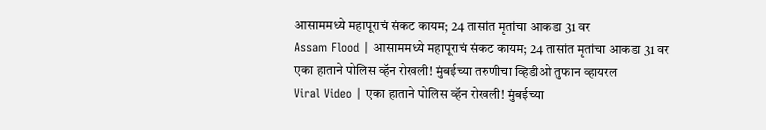आसाममध्ये महापूराचं संकट कायम; 24 तासांत मृतांचा आकडा 31 वर
Assam Flood | आसाममध्ये महापूराचं संकट कायम; 24 तासांत मृतांचा आकडा 31 वर
एका हाताने पोलिस व्हॅन रोखली! मुंबईच्या तरुणीचा व्हिडीओ तुफान व्हायरल
Viral Video | एका हाताने पोलिस व्हॅन रोखली! मुंबईच्या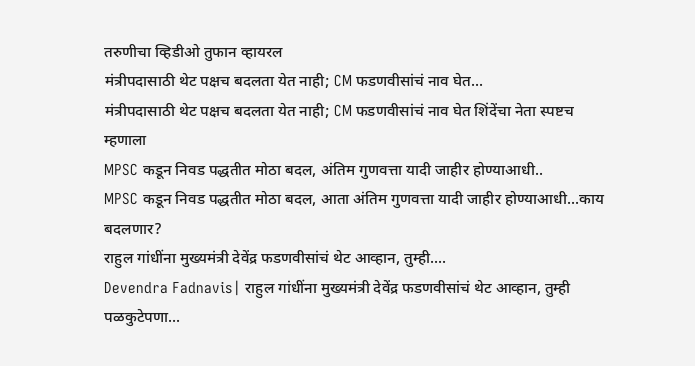तरुणीचा व्हिडीओ तुफान व्हायरल
मंत्रीपदासाठी थेट पक्षच बदलता येत नाही; CM फडणवीसांचं नाव घेत...
मंत्रीपदासाठी थेट पक्षच बदलता येत नाही; CM फडणवीसांचं नाव घेत शिंदेंचा नेता स्पष्टच म्हणाला
MPSC कडून निवड पद्धतीत मोठा बदल, अंतिम गुणवत्ता यादी जाहीर होण्याआधी..
MPSC कडून निवड पद्धतीत मोठा बदल, आता अंतिम गुणवत्ता यादी जाहीर होण्याआधी...काय बदलणार?
राहुल गांधींना मुख्यमंत्री देवेंद्र फडणवीसांचं थेट आव्हान, तुम्ही....
Devendra Fadnavis| राहुल गांधींना मुख्यमंत्री देवेंद्र फडणवीसांचं थेट आव्हान, तुम्ही पळकुटेपणा...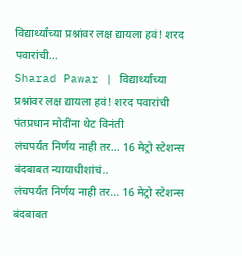विद्यार्थ्यांच्या प्रश्नांवर लक्ष द्यायला हवं! शरद पवारांची...
Sharad Pawar | विद्यार्थ्यांच्या प्रश्नांवर लक्ष द्यायला हवं! शरद पवारांची पंतप्रधान मोदींना थेट विनंती
लंचपर्यंत निर्णय नाही तर... 16 मेट्रो स्टेशन्स बंदबाबत न्यायाधीशांचं..
लंचपर्यंत निर्णय नाही तर... 16 मेट्रो स्टेशन्स बंदबाबत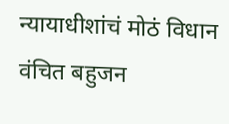न्यायाधीशांचं मोठं विधान
वंचित बहुजन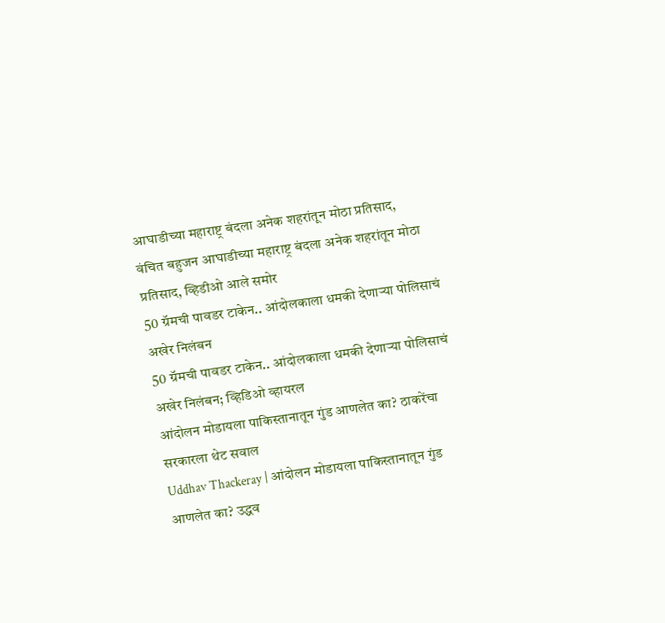आघाडीच्या महाराष्ट्र बंदला अनेक शहरांतून मोठा प्रतिसाद,
वंचित बहुजन आघाडीच्या महाराष्ट्र बंदला अनेक शहरांतून मोठा प्रतिसाद, व्हिडीओ आले समोर
50 ग्रॅमची पावडर टाकेन.. आंदोलकाला धमकी देणाऱ्या पोलिसाचं अखेर निलंबन
50 ग्रॅमची पावडर टाकेन.. आंदोलकाला धमकी देणाऱ्या पोलिसाचं अखेर निलंबन; व्हिडिओ व्हायरल
आंदोलन मोडायला पाकिस्तानातून गुंड आणलेत का? ठाकरेंचा सरकारला थेट सवाल
Uddhav Thackeray | आंदोलन मोडायला पाकिस्तानातून गुंड आणलेत का? उद्धव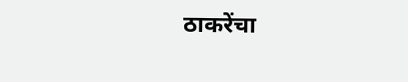ठाकरेंचा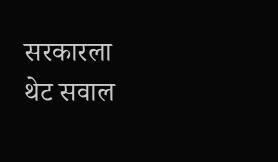सरकारला थेट सवाल